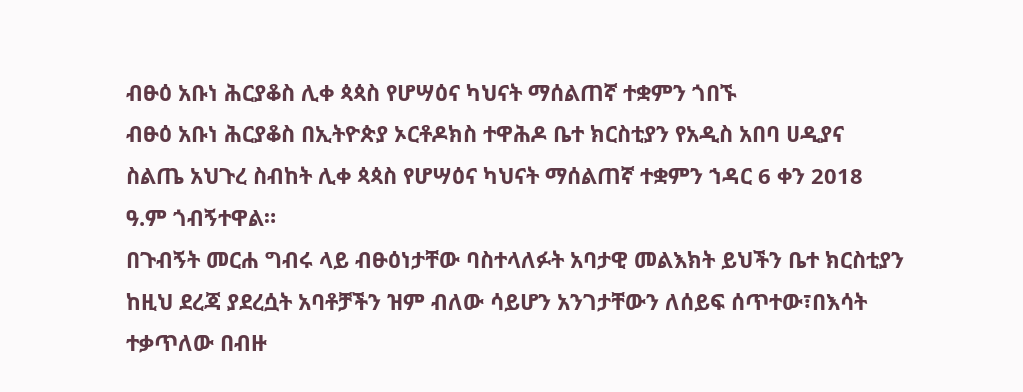ብፁዕ አቡነ ሕርያቆስ ሊቀ ጳጳስ የሆሣዕና ካህናት ማሰልጠኛ ተቋምን ጎበኙ
ብፁዕ አቡነ ሕርያቆስ በኢትዮጵያ ኦርቶዶክስ ተዋሕዶ ቤተ ክርስቲያን የአዲስ አበባ ሀዲያና ስልጤ አህጉረ ስብከት ሊቀ ጳጳስ የሆሣዕና ካህናት ማሰልጠኛ ተቋምን ኀዳር 6 ቀን 2018 ዓ.ም ጎብኝተዋል።
በጉብኝት መርሐ ግብሩ ላይ ብፁዕነታቸው ባስተላለፉት አባታዊ መልእክት ይህችን ቤተ ክርስቲያን ከዚህ ደረጃ ያደረሷት አባቶቻችን ዝም ብለው ሳይሆን አንገታቸውን ለሰይፍ ሰጥተው፣በእሳት ተቃጥለው በብዙ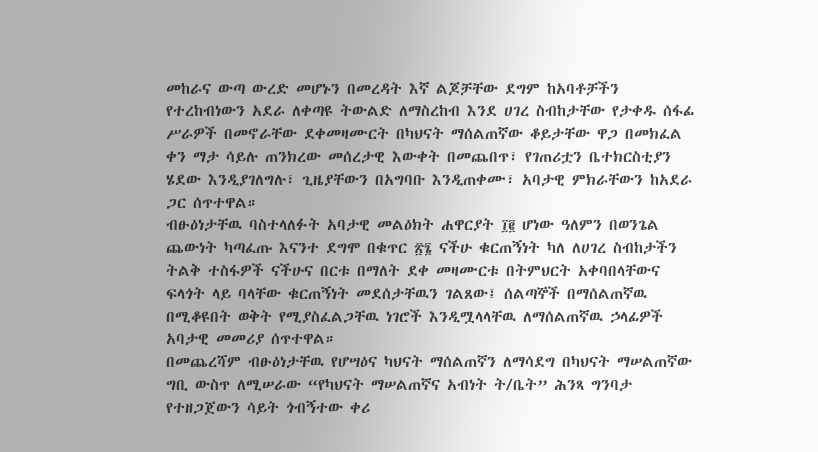መከራና ውጣ ውረድ መሆኑን በመረዳት እኛ ልጆቻቸው ደግም ከአባቶቻችን የተረከብነውን አደራ ለቀጣዩ ትውልድ ለማስረከብ እንደ ሀገረ ስብከታቸው የታቀዱ ሰፋፊ ሥራዎች በመኖራቸው ደቀመዛሙርት በካህናት ማሰልጠኛው ቆይታቸው ዋጋ በመክፈል ቀን ማታ ሳይሉ ጠንክረው መሰረታዊ እውቀት በመጨበጥ፣ የገጠሪቷን ቤተክርስቲያን ሄደው እንዲያገለግሉ፣ ጊዜያቸውን በአግባቡ እንዲጠቀሙ፣ አባታዊ ምክራቸውን ከአደራ ጋር ሰጥተዋል።
ብፁዕነታቸዉ ባስተላለፉት አባታዊ መልዕክት ሐዋርያት ፲፪ ሆነው ዓለምን በወንጌል ጨውነት ካጣፈጡ እናንተ ደግሞ በቁጥር ፳፮ ናችሁ ቁርጠኝነት ካለ ለሀገረ ስብከታችን ትልቅ ተስፋዎች ናችሁና በርቱ በማለት ደቀ መዛሙርቱ በትምህርት አቀባበላቸውና ፍላጎት ላይ ባላቸው ቁርጠኝነት መደሰታቸዉን ገልጸው፤ ሰልጣኞች በማሰልጠኛዉ በሚቆዩበት ወቅት የሚያስፈልጋቸዉ ነገሮች እንዲሟላላቸዉ ለማሰልጠኛዉ ኃላፊዎች አባታዊ መመሪያ ሰጥተዋል።
በመጨረሻም ብፁዕነታቸዉ የሆሣዕና ካህናት ማሰልጠኛን ለማሳደግ በካህናት ማሠልጠኛው ግቢ ውስጥ ለሚሠራው “የካህናት ማሠልጠኛና አብነት ት/ቤት” ሕንጻ ግንባታ የተዘጋጀውን ሳይት ጎብኝተው ቀሪ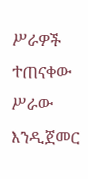ሥራዎች ተጠናቀው ሥራው እንዲጀመር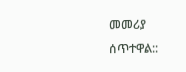መመሪያ ሰጥተዋል::